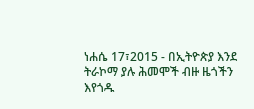ነሐሴ 17፣2015 - በኢትዮጵያ እንደ ትራኮማ ያሉ ሕመሞች ብዙ ዜጎችን እየጎዱ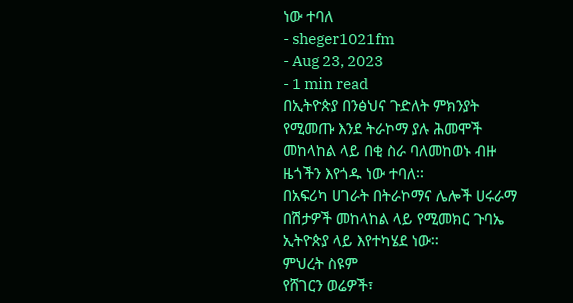ነው ተባለ
- sheger1021fm
- Aug 23, 2023
- 1 min read
በኢትዮጵያ በንፅህና ጉድለት ምክንያት የሚመጡ እንደ ትራኮማ ያሉ ሕመሞች መከላከል ላይ በቂ ስራ ባለመከወኑ ብዙ ዜጎችን እየጎዱ ነው ተባለ፡፡
በአፍሪካ ሀገራት በትራኮማና ሌሎች ሀሩራማ በሽታዎች መከላከል ላይ የሚመክር ጉባኤ ኢትዮጵያ ላይ እየተካሄደ ነው፡፡
ምህረት ስዩም
የሸገርን ወሬዎች፣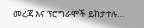መረጃ እና ፕሮግራሞች ይከታተሉ…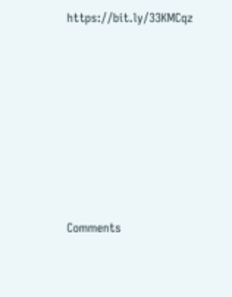https://bit.ly/33KMCqz












Comments